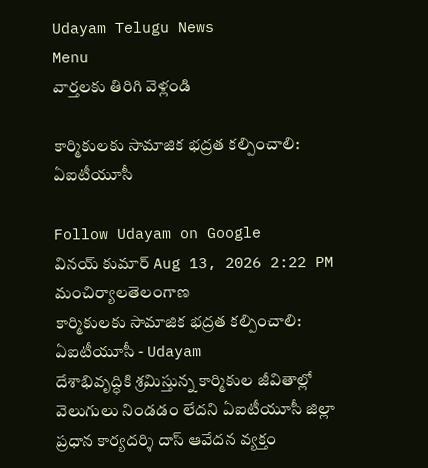Udayam Telugu News
Menu
వార్తలకు తిరిగి వెళ్లండి

కార్మికులకు సామాజిక భద్రత కల్పించాలి: ఏఐటీయూసీ

Follow Udayam on Google
వినయ్ కుమార్ Aug 13, 2026 2:22 PM మంచిర్యాలతెలంగాణ
కార్మికులకు సామాజిక భద్రత కల్పించాలి: ఏఐటీయూసీ - Udayam
దేశాభివృద్ధికి శ్రమిస్తున్న కార్మికుల జీవితాల్లో వెలుగులు నిండడం లేదని ఏఐటీయూసీ జిల్లా ప్రధాన కార్యదర్శి దాస్ ఆవేదన వ్యక్తం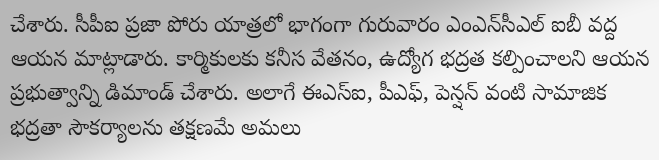చేశారు. సీపీఐ ప్రజా పోరు యాత్రలో భాగంగా గురువారం ఎంఎన్‌సీఎల్‌ ఐబీ వద్ద ఆయన మాట్లాడారు. కార్మికులకు కనీస వేతనం, ఉద్యోగ భద్రత కల్పించాలని ఆయన ప్రభుత్వాన్ని డిమాండ్ చేశారు. అలాగే ఈఎస్‌ఐ, పీఎఫ్, పెన్షన్ వంటి సామాజిక భద్రతా సౌకర్యాలను తక్షణమే అమలు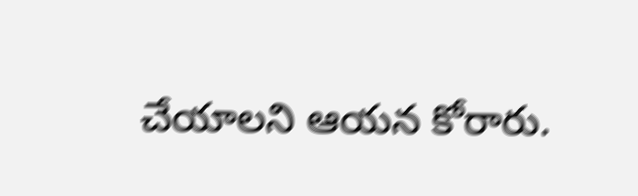చేయాలని ఆయన కోరారు.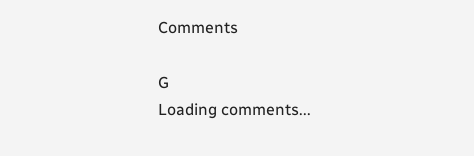Comments

G
Loading comments...